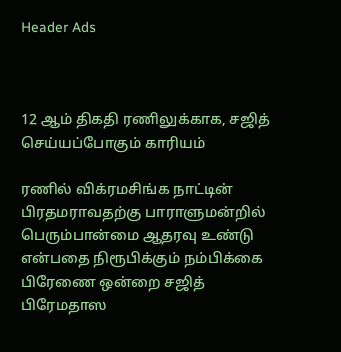Header Ads



12 ஆம் திகதி ரணிலுக்காக, சஜித் செய்யப்போகும் காரியம்

ரணில் விக்ரமசிங்க நாட்டின் பிரதமராவதற்கு பாராளுமன்றில் பெரும்பான்மை ஆதரவு உண்டு என்பதை நிரூபிக்கும் நம்பிக்கை பிரேணை ஒன்றை சஜித் பிரேமதாஸ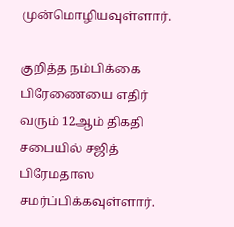முன்மொழியவுள்ளார்.

குறித்த நம்பிக்கை பிரேணையை எதிர் வரும் 12ஆம் திகதி  சபையில் சஜித் பிரேமதாஸ சமர்ப்பிக்கவுள்ளார்.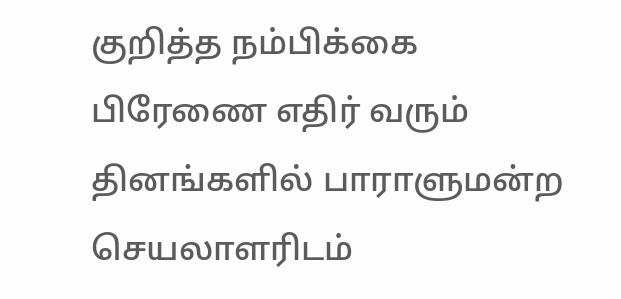குறித்த நம்பிக்கை பிரேணை எதிர் வரும் தினங்களில் பாராளுமன்ற செயலாளரிடம்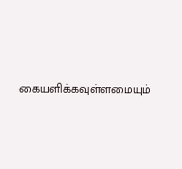கையளிக்கவுள்ளமையும்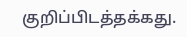குறிப்பிடத்தக்கது.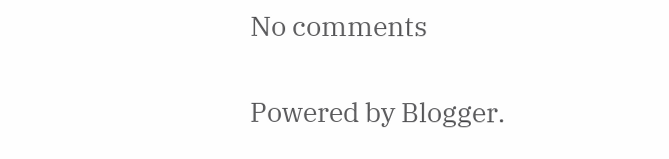No comments

Powered by Blogger.